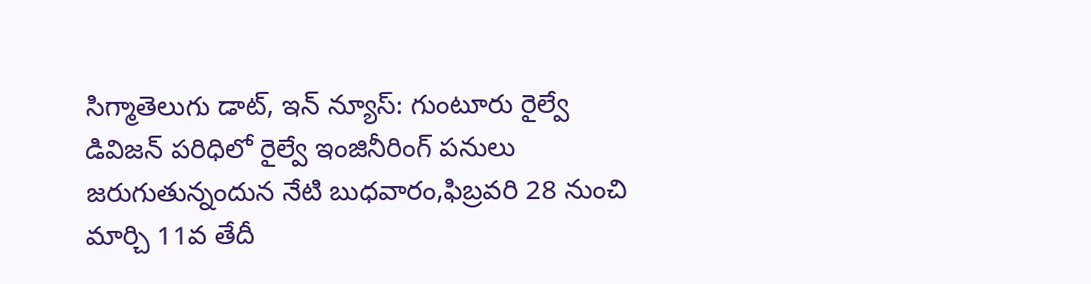సిగ్మాతెలుగు డాట్, ఇన్ న్యూస్: గుంటూరు రైల్వే డివిజన్‌ పరిధిలో రైల్వే ఇంజినీరింగ్‌ పనులు జరుగుతున్నందున నేటి బుధవారం,ఫిబ్రవరి 28 నుంచి మార్చి 11వ తేదీ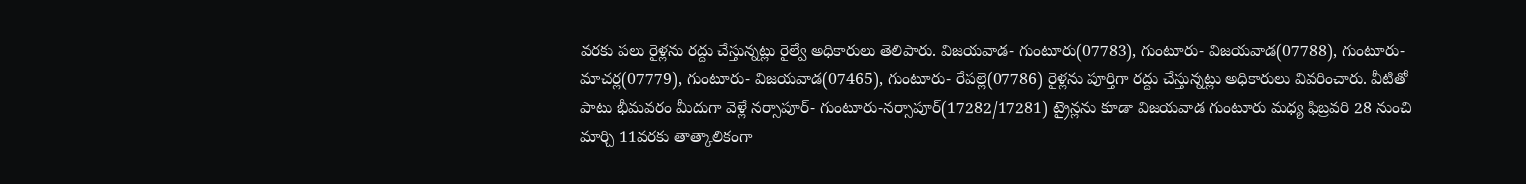వరకు పలు రైళ్లను రద్దు చేస్తున్నట్లు రైల్వే అధికారులు తెలిపారు. విజయవాడ- గుంటూరు(07783), గుంటూరు- విజయవాడ(07788), గుంటూరు- మాచర్ల(07779), గుంటూరు- విజయవాడ(07465), గుంటూరు- రేపల్లె(07786) రైళ్లను పూర్తిగా రద్దు చేస్తున్నట్లు అధికారులు వివరించారు. వీటితో పాటు భీమవరం మీదుగా వెళ్లే నర్సాపూర్‌- గుంటూరు-నర్సాపూర్‌(17282/17281) ట్రైన్లను కూడా విజయవాడ గుంటూరు మధ్య ఫిబ్రవరి 28 నుంచి మార్చి 11వరకు తాత్కాలికంగా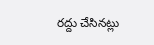రద్దు చేసినట్లు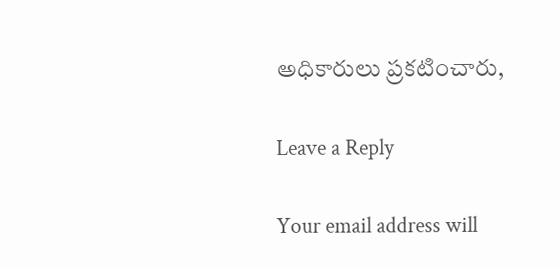అధికారులు ప్రకటించారు,

Leave a Reply

Your email address will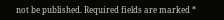not be published. Required fields are marked *